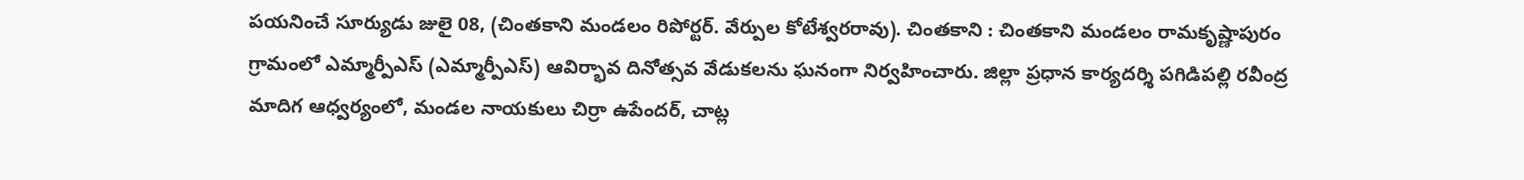పయనించే సూర్యుడు జులై 08, (చింతకాని మండలం రిపోర్టర్. వేర్పుల కోటేశ్వరరావు). చింతకాని : చింతకాని మండలం రామకృష్ణాపురం గ్రామంలో ఎమ్మార్పీఎస్ (ఎమ్మార్పీఎస్) ఆవిర్భావ దినోత్సవ వేడుకలను ఘనంగా నిర్వహించారు. జిల్లా ప్రధాన కార్యదర్శి పగిడిపల్లి రవీంద్ర మాదిగ ఆధ్వర్యంలో, మండల నాయకులు చిర్రా ఉపేందర్, చాట్ల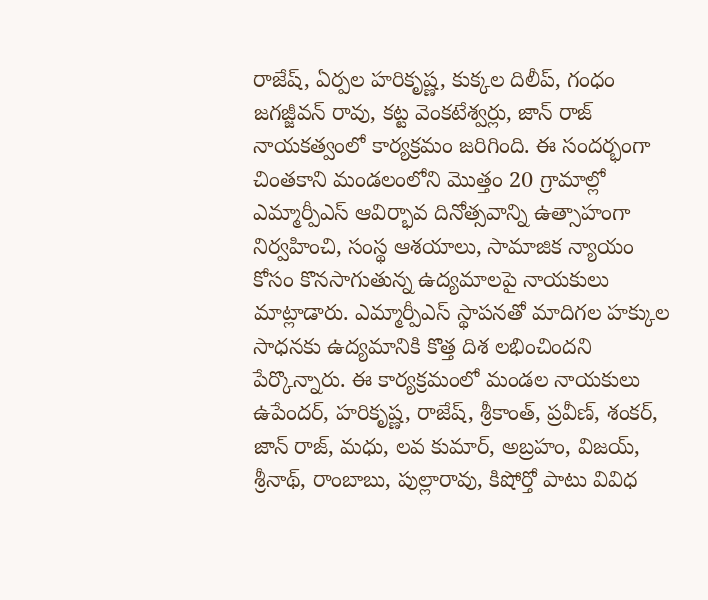రాజేష్, ఏర్పల హరికృష్ణ, కుక్కల దిలీప్, గంధం జగజ్జీవన్ రావు, కట్ట వెంకటేశ్వర్లు, జాన్ రాజ్ నాయకత్వంలో కార్యక్రమం జరిగింది. ఈ సందర్భంగా చింతకాని మండలంలోని మొత్తం 20 గ్రామాల్లో ఎమ్మార్పీఎస్ ఆవిర్భావ దినోత్సవాన్ని ఉత్సాహంగా నిర్వహించి, సంస్థ ఆశయాలు, సామాజిక న్యాయం కోసం కొనసాగుతున్న ఉద్యమాలపై నాయకులు మాట్లాడారు. ఎమ్మార్పీఎస్ స్థాపనతో మాదిగల హక్కుల సాధనకు ఉద్యమానికి కొత్త దిశ లభించిందని పేర్కొన్నారు. ఈ కార్యక్రమంలో మండల నాయకులు ఉపేందర్, హరికృష్ణ, రాజేష్, శ్రీకాంత్, ప్రవీణ్, శంకర్, జాన్ రాజ్, మధు, లవ కుమార్, అబ్రహం, విజయ్, శ్రీనాథ్, రాంబాబు, పుల్లారావు, కిషోర్తో పాటు వివిధ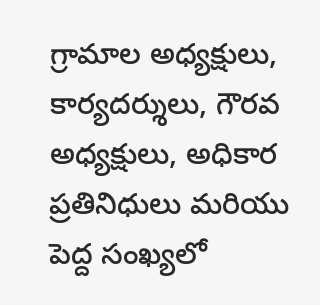గ్రామాల అధ్యక్షులు, కార్యదర్శులు, గౌరవ అధ్యక్షులు, అధికార ప్రతినిధులు మరియు పెద్ద సంఖ్యలో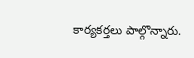కార్యకర్తలు పాల్గొన్నారు.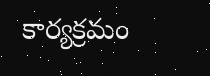కార్యక్రమం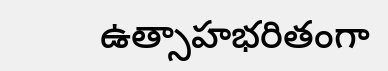ఉత్సాహభరితంగా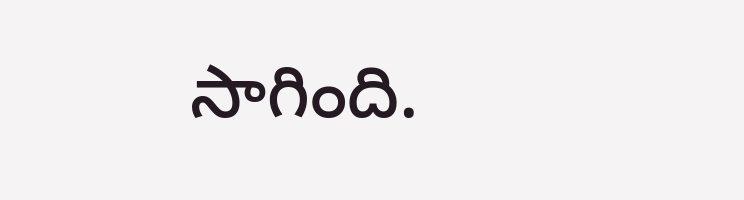సాగింది.